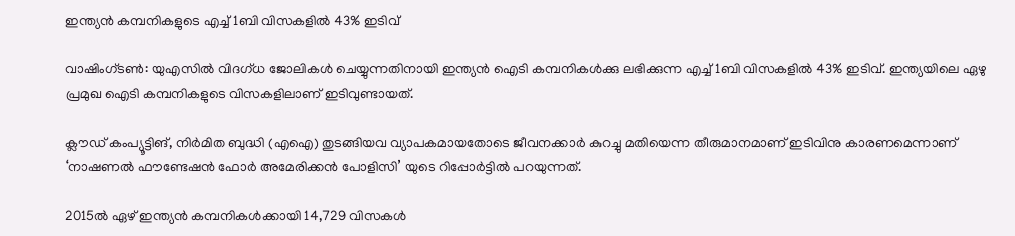ഇന്ത്യൻ കമ്പനികളുടെ എച്ച്1ബി വിസകളിൽ 43% ഇടിവ്

വാഷിംഗ്‌ടണ്‍: യുഎസിൽ വിദഗ്ധ ജോലികൾ ചെയ്യുന്നതിനായി ഇന്ത്യൻ ഐടി കമ്പനികൾക്കു ലഭിക്കുന്ന എച്ച്1ബി വിസകളിൽ 43% ഇടിവ്. ഇന്ത്യയിലെ ഏഴു പ്രമുഖ ഐടി കമ്പനികളുടെ വിസകളിലാണ് ഇടിവുണ്ടായത്.

ക്ലൗഡ് കംപ്യൂട്ടിങ്, നിർമിത ബുദ്ധി (എഐ) തുടങ്ങിയവ വ്യാപകമായതോടെ ജീവനക്കാർ കുറച്ചു മതിയെന്ന തീരുമാനമാണ് ഇടിവിനു കാരണമെന്നാണ് ‘നാഷണൽ ഫൗണ്ടേഷൻ ഫോർ അമേരിക്കൻ പോളിസി’ യുടെ റിപ്പോർട്ടിൽ പറയുന്നത്.

2015ൽ ഏഴ് ഇന്ത്യൻ കമ്പനികൾക്കായി 14,729 വിസകൾ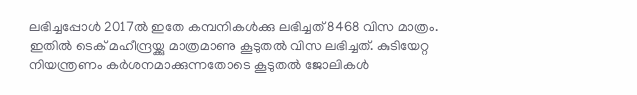ലഭിച്ചപ്പോൾ 2017ൽ ഇതേ കമ്പനികൾക്കു ലഭിച്ചത് 8468 വിസ മാത്രം. ഇതിൽ ടെക് മഹീന്ദ്രയ്ക്കു മാത്രമാണു കൂടുതൽ വിസ ലഭിച്ചത്. കുടിയേറ്റ നിയന്ത്രണം കർശനമാക്കുന്നതോടെ കൂടുതൽ ജോലികൾ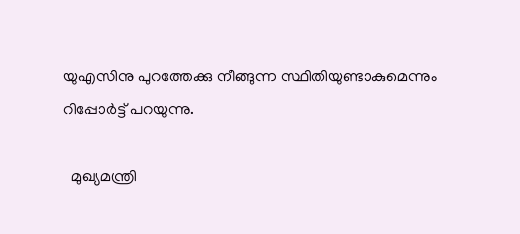യുഎസിനു പുറത്തേക്കു നീങ്ങുന്ന സ്ഥിതിയുണ്ടാകുമെന്നും റിപ്പോർട്ട് പറയുന്നു.

  മുഖ്യമന്ത്രി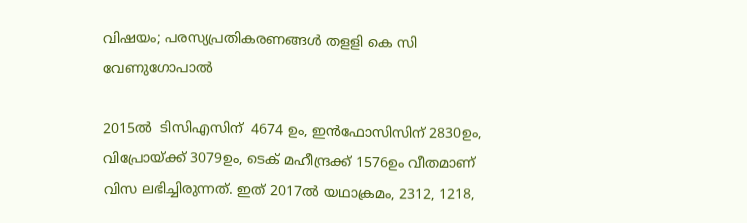വിഷയം; പരസ്യപ്രതികരണങ്ങള്‍ തളളി കെ സി വേണുഗോപാല്‍

2015ല്‍  ടിസിഎസിന്  4674 ഉം, ഇൻഫോസിസിന് 2830ഉം, വിപ്രോയ്ക്ക് 3079ഉം, ടെക് മഹീന്ദ്രക്ക് 1576ഉം വീതമാണ് വിസ ലഭിച്ചിരുന്നത്. ഇത് 2017ല്‍ യഥാക്രമം, 2312, 1218,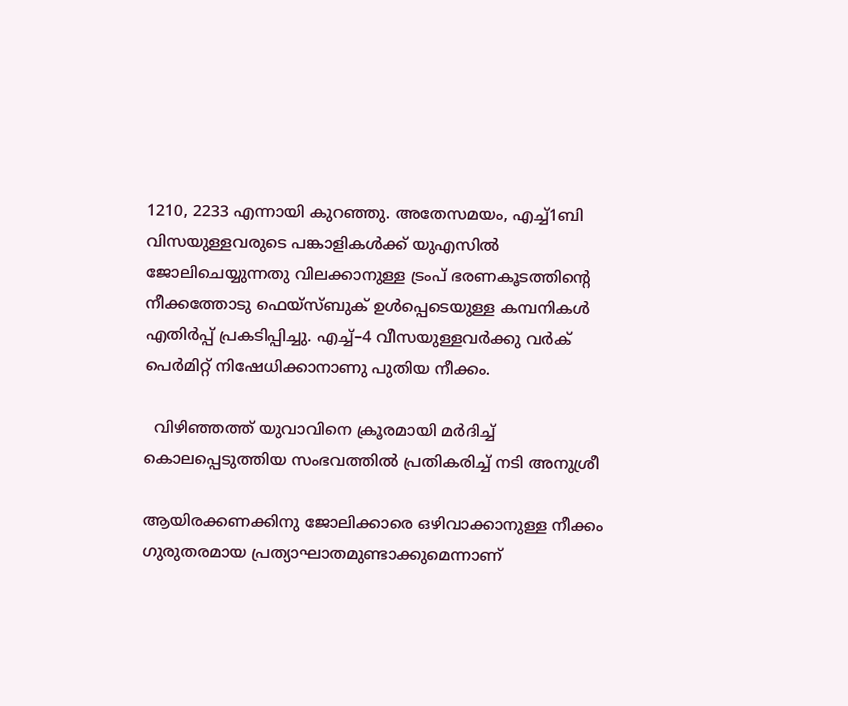1210, 2233 എന്നായി കുറഞ്ഞു. അതേസമയം, എച്ച്1ബി വിസയുള്ളവരുടെ പങ്കാളികള്‍ക്ക് യുഎസിൽ ജോലിചെയ്യുന്നതു വിലക്കാനുള്ള ട്രംപ് ഭരണകൂടത്തിന്‍റെ നീക്കത്തോടു ഫെയ്സ്ബുക് ഉൾപ്പെടെയുള്ള കമ്പനികൾ എതിർപ്പ് പ്രകടിപ്പിച്ചു. എച്ച്–4 വീസയുള്ളവർക്കു വർക് പെർമിറ്റ് നിഷേധിക്കാനാണു പുതിയ നീക്കം.

  വിഴിഞ്ഞത്ത് യുവാവിനെ ക്രൂരമായി മർദിച്ച് കൊലപ്പെടുത്തിയ സംഭവത്തിൽ പ്രതികരിച്ച് നടി അനുശ്രീ

ആയിരക്കണക്കിനു ജോലിക്കാരെ ഒഴിവാക്കാനുള്ള നീക്കം ഗുരുതരമായ പ്രത്യാഘാതമുണ്ടാക്കുമെന്നാണ്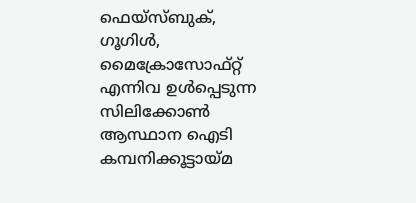ഫെയ്സ്ബുക്, ഗൂഗിൾ, മൈക്രോസോഫ്റ്റ് എന്നിവ ഉൾപ്പെടുന്ന സിലിക്കോൺ ആസ്ഥാന ഐടി കമ്പനിക്കൂട്ടായ്മ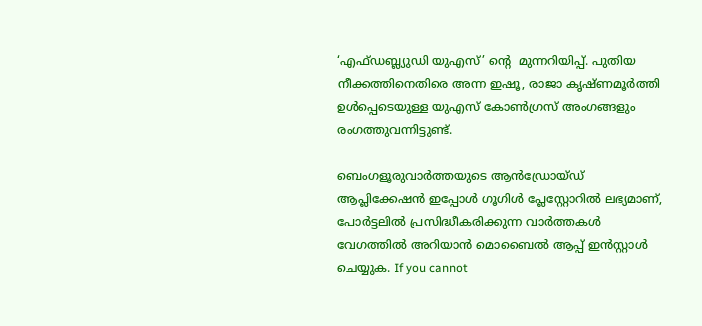‘എഫ്ഡബ്ല്യുഡി യുഎസ്’ ന്‍റെ  മുന്നറിയിപ്പ്. പുതിയ നീക്കത്തിനെതിരെ അന്ന ഇഷൂ, രാജാ കൃഷ്ണമൂർത്തി ഉൾപ്പെടെയുള്ള യുഎസ് കോൺഗ്രസ് അംഗങ്ങളും രംഗത്തുവന്നിട്ടുണ്ട്.

ബെംഗളൂരുവാർത്തയുടെ ആൻഡ്രോയ്ഡ് ആപ്ലിക്കേഷൻ ഇപ്പോൾ ഗൂഗിൾ പ്ലേസ്റ്റോറിൽ ലഭ്യമാണ്, പോർട്ടലിൽ പ്രസിദ്ധീകരിക്കുന്ന വാർത്തകൾ വേഗത്തിൽ അറിയാൻ മൊബൈൽ ആപ്പ് ഇൻസ്റ്റാൾ ചെയ്യുക. If you cannot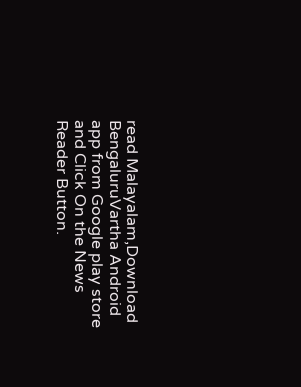read Malayalam,Download BengaluruVartha Android app from Google play store and Click On the News Reader Button.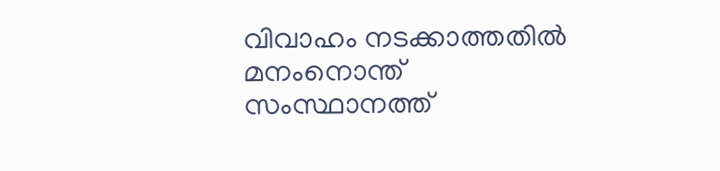വിവാഹം നടക്കാത്തതിൽ മനംനൊന്ത് സംസ്ഥാനത്ത്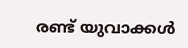രണ്ട് യുവാക്കൾ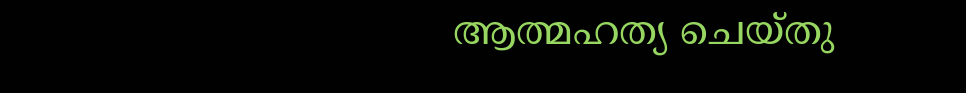ആത്മഹത്യ ചെയ്തു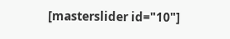[masterslider id="10"]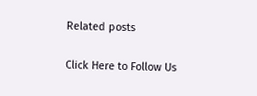Related posts

Click Here to Follow Us